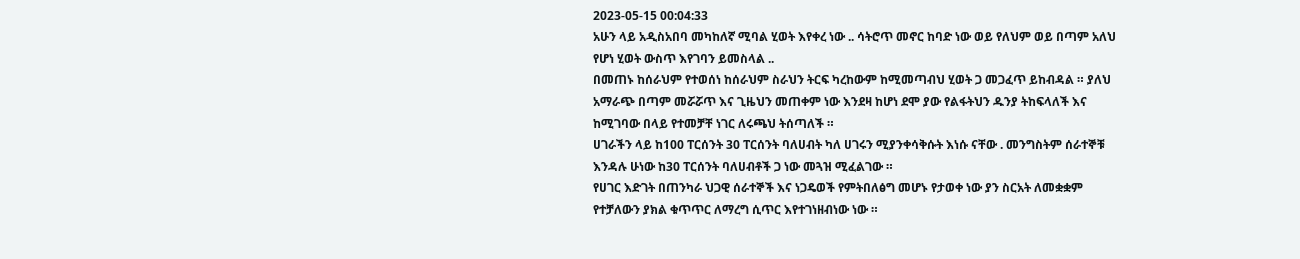2023-05-15 00:04:33
አሁን ላይ አዲስአበባ መካከለኛ ሚባል ሂወት እየቀረ ነው .. ሳትሮጥ መኖር ከባድ ነው ወይ የለህም ወይ በጣም አለህ የሆነ ሂወት ውስጥ እየገባን ይመስላል ..
በመጠኑ ከሰራህም የተወሰነ ከሰራህም ስራህን ትርፍ ካረከውም ከሚመጣብህ ሂወት ጋ መጋፈጥ ይከብዳል ። ያለህ አማራጭ በጣም መሯሯጥ እና ጊዜህን መጠቀም ነው እንደዛ ከሆነ ደሞ ያው የልፋትህን ዱንያ ትከፍላለች እና ከሚገባው በላይ የተመቻቸ ነገር ለሩጫህ ትሰጣለች ።
ሀገራችን ላይ ከ100 ፐርሰንት 30 ፐርሰንት ባለሀብት ካለ ሀገሩን ሚያንቀሳቅሱት እነሱ ናቸው . መንግስትም ሰራተኞቹ እንዳሉ ሁነው ከ30 ፐርሰንት ባለሀብቶች ጋ ነው መጓዝ ሚፈልገው ።
የሀገር እድገት በጠንካራ ህጋዊ ሰራተኞች እና ነጋዴወች የምትበለፅግ መሆኑ የታወቀ ነው ያን ስርአት ለመቋቋም የተቻለውን ያክል ቁጥጥር ለማረግ ሲጥር እየተገነዘብነው ነው ።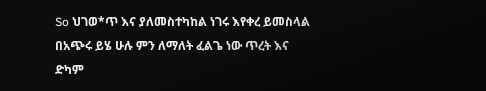So ህገወ*ጥ እና ያለመስተካከል ነገሩ እየቀረ ይመስላል በአጭሩ ይሄ ሁሉ ምን ለማለት ፈልጌ ነው ጥረት እና ድካም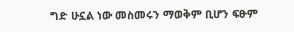ግድ ሁኗል ነው መስመሩን ማወቅም ቢሆን ፍፁም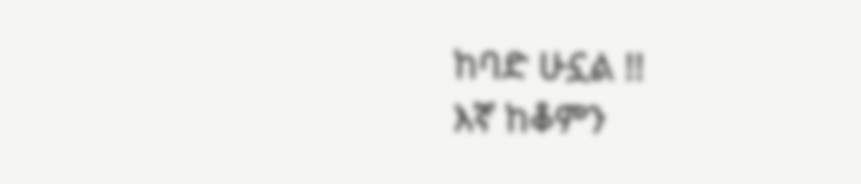ከባድ ሁኗል !!
እኛ ከቆምን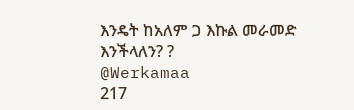እንዴት ከአለም ጋ እኩል መራመድ እንችላለን? ?
@Werkamaa
217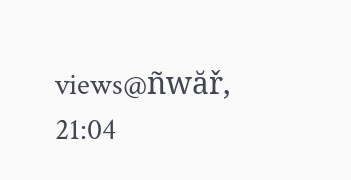views@ñwăř, 21:04